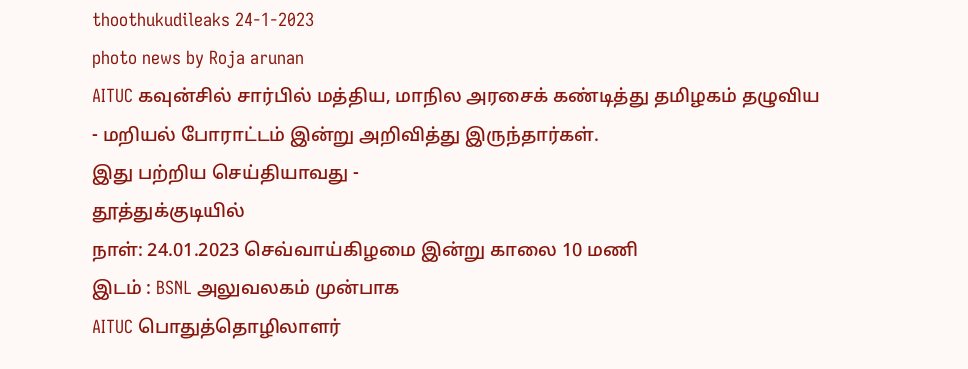thoothukudileaks 24-1-2023
photo news by Roja arunan
AITUC கவுன்சில் சார்பில் மத்திய, மாநில அரசைக் கண்டித்து தமிழகம் தழுவிய
- மறியல் போராட்டம் இன்று அறிவித்து இருந்தார்கள்.
இது பற்றிய செய்தியாவது -
தூத்துக்குடியில்
நாள்: 24.01.2023 செவ்வாய்கிழமை இன்று காலை 10 மணி
இடம் : BSNL அலுவலகம் முன்பாக
AITUC பொதுத்தொழிலாளர்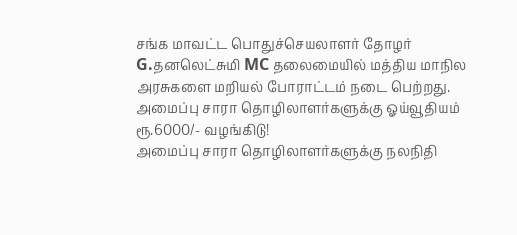சங்க மாவட்ட பொதுச்செயலாளர் தோழர் G.தனலெட்சுமி MC தலைமையில் மத்திய மாநில அரசுகளை மறியல் போராட்டம் நடை பெற்றது.
அமைப்பு சாரா தொழிலாளர்களுக்கு ஓய்வூதியம்
ரூ.6000/- வழங்கிடு!
அமைப்பு சாரா தொழிலாளர்களுக்கு நலநிதி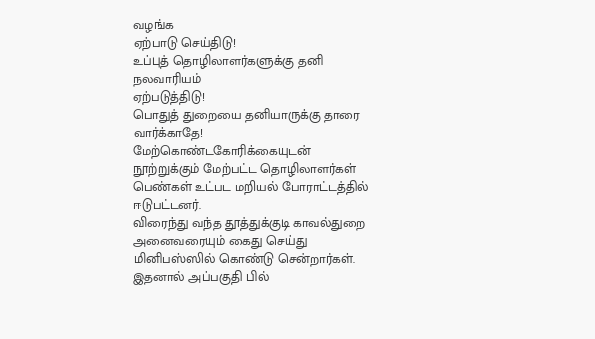வழங்க
ஏற்பாடு செய்திடு!
உப்புத் தொழிலாளர்களுக்கு தனி நலவாரியம்
ஏற்படுத்திடு!
பொதுத் துறையை தனியாருக்கு தாரை வார்க்காதே!
மேற்கொண்டகோரிக்கையுடன் நூற்றுக்கும் மேற்பட்ட தொழிலாளர்கள் பெண்கள் உட்பட மறியல் போராட்டத்தில் ஈடுபட்டனர்.
விரைந்து வந்த தூத்துக்குடி காவல்துறை அனைவரையும் கைது செய்து மினிபஸ்ஸில் கொண்டு சென்றார்கள்.
இதனால் அப்பகுதி பில்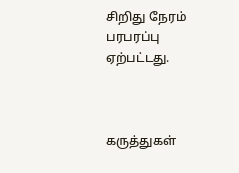சிறிது நேரம் பரபரப்பு ஏற்பட்டது.



கருத்துகள்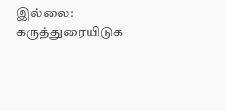இல்லை:
கருத்துரையிடுக